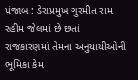પંજાબ : ડેરાપ્રમુખ ગુરમીત રામ રહીમ જેલમાં છે છતાં રાજકારણમાં તેમના અનુયાયીઓની ભૂમિકા કેમ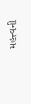મહત્ત્વની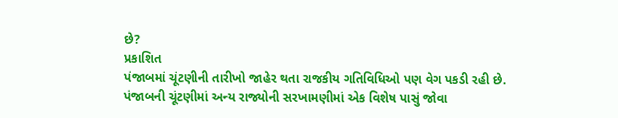છે?
પ્રકાશિત
પંજાબમાં ચૂંટણીની તારીખો જાહેર થતા રાજકીય ગતિવિધિઓ પણ વેગ પકડી રહી છે.
પંજાબની ચૂંટણીમાં અન્ય રાજ્યોની સરખામણીમાં એક વિશેષ પાસું જોવા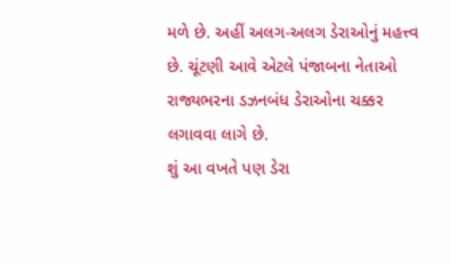મળે છે. અહીં અલગ-અલગ ડેરાઓનું મહત્ત્વ છે. ચૂંટણી આવે એટલે પંજાબના નેતાઓ રાજ્યભરના ડઝનબંધ ડેરાઓના ચક્કર લગાવવા લાગે છે.
શું આ વખતે પણ ડેરા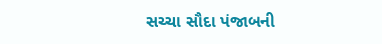સચ્ચા સૌદા પંજાબની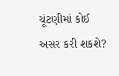ચૂંટણીમાં કોઈ અસર કરી શકશે?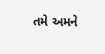તમે અમને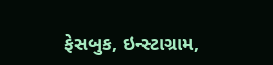ફેસબુક, ઇન્સ્ટાગ્રામ,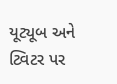યૂટ્યૂબ અને ટ્વિટર પર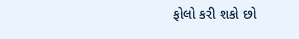ફોલો કરી શકો છો